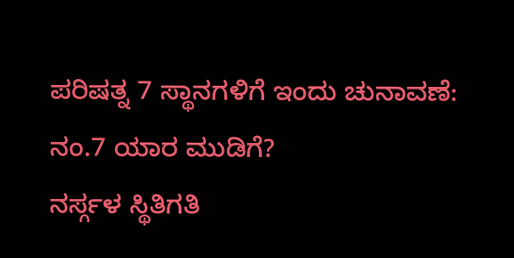ಪರಿಷತ್ನ 7 ಸ್ಥಾನಗಳಿಗೆ ಇಂದು ಚುನಾವಣೆ: ನಂ.7 ಯಾರ ಮುಡಿಗೆ?
ನರ್ಸ್ಗಳ ಸ್ಥಿತಿಗತಿ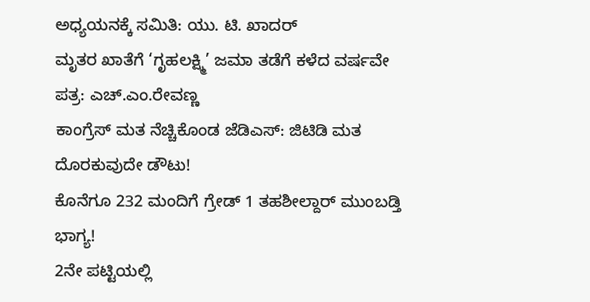ಅಧ್ಯಯನಕ್ಕೆ ಸಮಿತಿ: ಯು. ಟಿ. ಖಾದರ್
ಮೃತರ ಖಾತೆಗೆ ‘ಗೃಹಲಕ್ಷ್ಮಿ’ ಜಮಾ ತಡೆಗೆ ಕಳೆದ ವರ್ಷವೇ ಪತ್ರ: ಎಚ್.ಎಂ.ರೇವಣ್ಣ
ಕಾಂಗ್ರೆಸ್ ಮತ ನೆಚ್ಚಿಕೊಂಡ ಜೆಡಿಎಸ್: ಜಿಟಿಡಿ ಮತ ದೊರಕುವುದೇ ಡೌಟು!
ಕೊನೆಗೂ 232 ಮಂದಿಗೆ ಗ್ರೇಡ್ 1 ತಹಶೀಲ್ದಾರ್ ಮುಂಬಡ್ತಿ ಭಾಗ್ಯ!
2ನೇ ಪಟ್ಟಿಯಲ್ಲಿ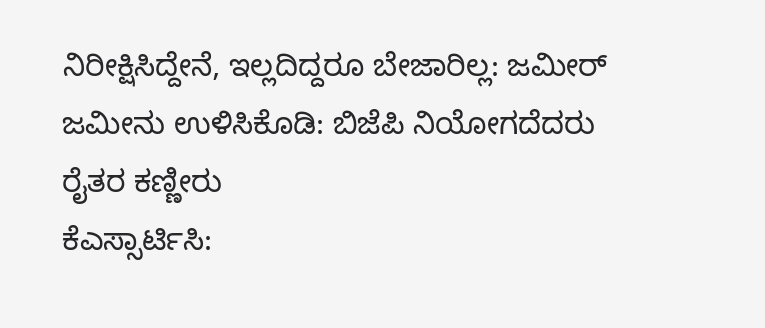ನಿರೀಕ್ಷಿಸಿದ್ದೇನೆ, ಇಲ್ಲದಿದ್ದರೂ ಬೇಜಾರಿಲ್ಲ: ಜಮೀರ್
ಜಮೀನು ಉಳಿಸಿಕೊಡಿ: ಬಿಜೆಪಿ ನಿಯೋಗದೆದರು ರೈತರ ಕಣ್ಣೀರು
ಕೆಎಸ್ಸಾರ್ಟಿಸಿ: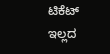ಟಿಕೆಟ್ ಇಲ್ಲದ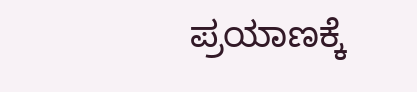ಪ್ರಯಾಣಕ್ಕೆ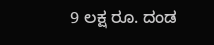9 ಲಕ್ಷ ರೂ. ದಂಡ